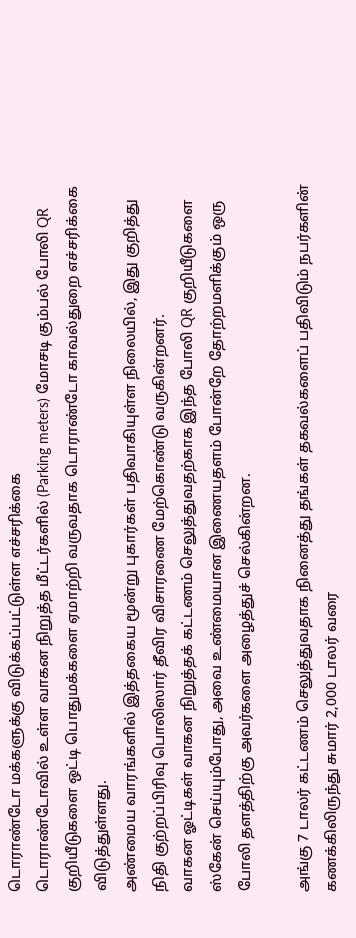டொராண்டோ மக்களுக்கு விடுக்கப்பட்டுள்ள எச்சரிக்கை
டொராண்டோவில் உள்ள வாகன நிறுத்த மீட்டர்களில் (Parking meters) மோசடி கும்பல் போலி QR குறியீடுகளை ஒட்டி பொதுமக்களை ஏமாற்றி வருவதாக டொராண்டோ காவல்துறை எச்சரிக்கை விடுத்துள்ளது.
அண்மைய வாரங்களில் இத்தகைய மூன்று புகார்கள் பதிவாகியுள்ள நிலையில், இது குறித்து நிதி குற்றப்பிரிவு பொலிஸார் தீவிர விசாரணை மேற்கொண்டு வருகின்றனர்.
வாகன ஓட்டிகள் வாகன நிறுத்தக் கட்டணம் செலுத்துவதற்காக இந்த போலி QR குறியீடுகளை ஸ்கேன் செய்யும்போது, அவை உண்மையான இணையதளம் போன்றே தோற்றமளிக்கும் ஒரு போலி தளத்திற்கு அவர்களை அழைத்துச் செல்கின்றன.

அங்கு 7 டாலர் கட்டணம் செலுத்துவதாக நினைத்து தங்கள் தகவல்களைப் பதிவிடும் நபர்களின் கணக்கிலிருந்து சுமார் 2,000 டாலர் வரை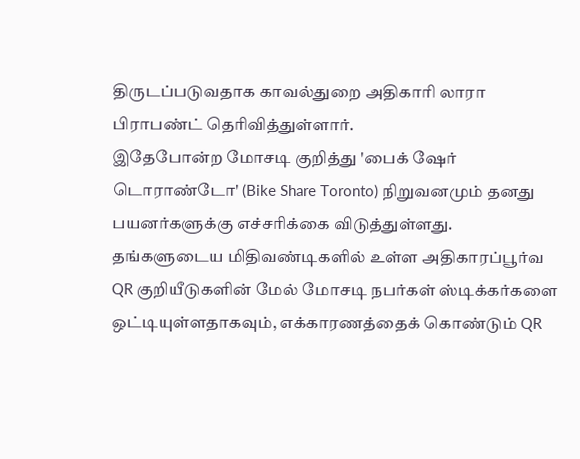திருடப்படுவதாக காவல்துறை அதிகாரி லாரா பிராபண்ட் தெரிவித்துள்ளார்.
இதேபோன்ற மோசடி குறித்து 'பைக் ஷேர் டொராண்டோ' (Bike Share Toronto) நிறுவனமும் தனது பயனர்களுக்கு எச்சரிக்கை விடுத்துள்ளது.
தங்களுடைய மிதிவண்டிகளில் உள்ள அதிகாரப்பூர்வ QR குறியீடுகளின் மேல் மோசடி நபர்கள் ஸ்டிக்கர்களை ஒட்டியுள்ளதாகவும், எக்காரணத்தைக் கொண்டும் QR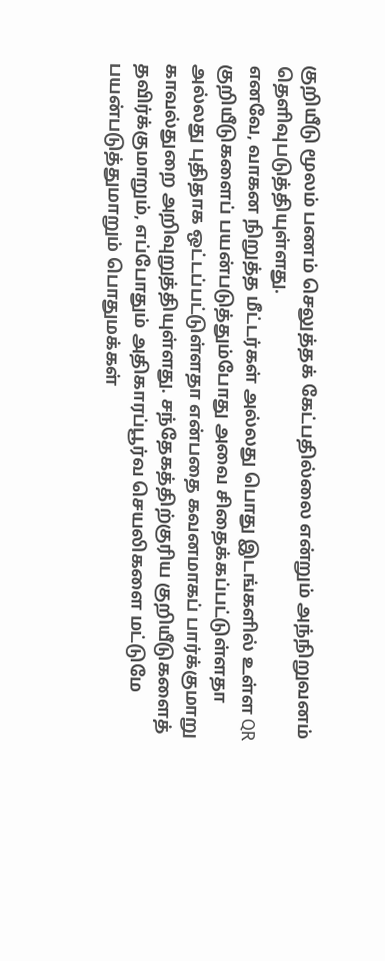குறியீடு மூலம் பணம் செலுத்தக் கேட்பதில்லை என்றும் அந்நிறுவனம் தெளிவுபடுத்தியுள்ளது.
எனவே, வாகன நிறுத்த மீட்டர்கள் அல்லது பொது இடங்களில் உள்ள QR குறியீடுகளைப் பயன்படுத்தும்போது அவை சிதைக்கப்பட்டுள்ளதா அல்லது புதிதாக ஒட்டப்பட்டுள்ளதா என்பதை கவனமாகப் பார்க்குமாறு காவல்துறை அறிவுறுத்தியுள்ளது. சந்தேகத்திற்குரிய குறியீடுகளைத் தவிர்க்குமாறும், எப்போதும் அதிகாரப்பூர்வ செயலிகளை மட்டுமே பயன்படுத்துமாறும் பொதுமக்கள்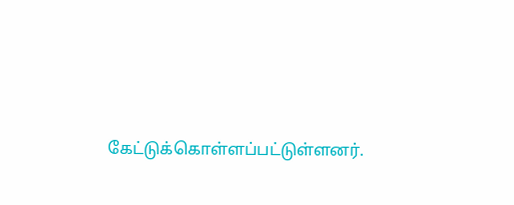கேட்டுக்கொள்ளப்பட்டுள்ளனர்.